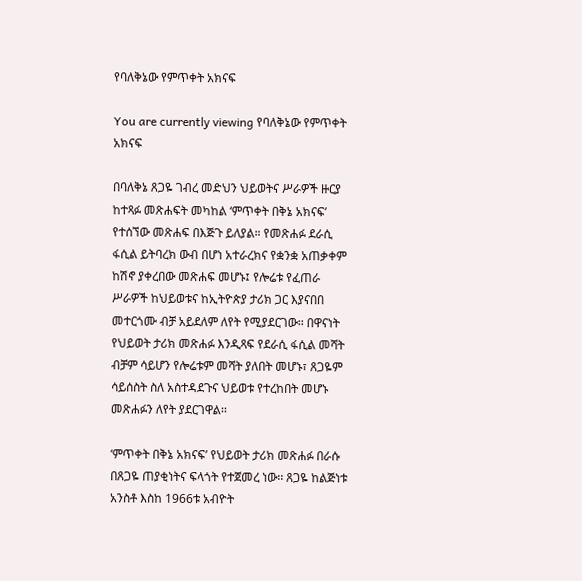የባለቅኔው የምጥቀት አክናፍ

You are currently viewing የባለቅኔው የምጥቀት አክናፍ

በባለቅኔ ጸጋዬ ገብረ መድህን ህይወትና ሥራዎች ዙርያ ከተጻፉ መጽሐፍት መካከል ‘ምጥቀት በቅኔ አክናፍ’ የተሰኘው መጽሐፍ በእጅጉ ይለያል። የመጽሐፉ ደራሲ ፋሲል ይትባረክ ውብ በሆነ አተራረክና የቋንቋ አጠቃቀም ከሽኖ ያቀረበው መጽሐፍ መሆኑ፤ የሎሬቱ የፈጠራ ሥራዎች ከህይወቱና ከኢትዮጵያ ታሪክ ጋር እያናበበ መተርጎሙ ብቻ አይደለም ለየት የሚያደርገው፡፡ በዋናነት የህይወት ታሪክ መጽሐፉ እንዲጻፍ የደራሲ ፋሲል መሻት ብቻም ሳይሆን የሎሬቱም መሻት ያለበት መሆኑ፣ ጸጋዬም ሳይሰስት ስለ አስተዳደጉና ህይወቱ የተረከበት መሆኑ መጽሐፉን ለየት ያደርገዋል፡፡

‘ምጥቀት በቅኔ አክናፍ’ የህይወት ታሪክ መጽሐፉ በራሱ በጸጋዬ ጠያቂነትና ፍላጎት የተጀመረ ነው፡፡ ጸጋዬ ከልጅነቱ አንስቶ እስከ 1966ቱ አብዮት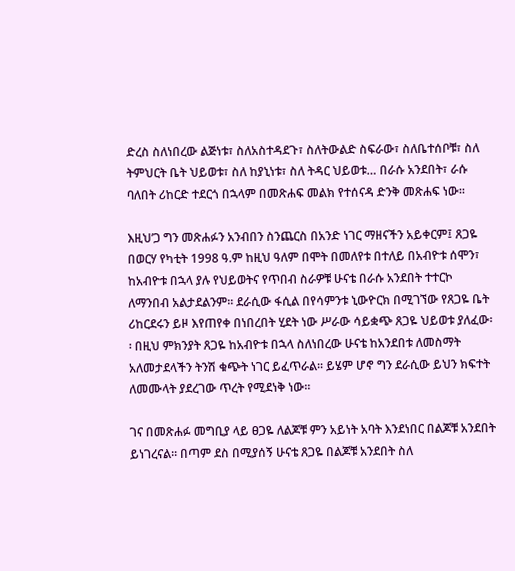ድረስ ስለነበረው ልጅነቱ፣ ስለአስተዳደጉ፣ ስለትውልድ ስፍራው፣ ስለቤተሰቦቹ፣ ስለ ትምህርት ቤት ህይወቱ፣ ስለ ከያኒነቱ፣ ስለ ትዳር ህይወቱ… በራሱ አንደበት፣ ራሱ ባለበት ሪከርድ ተደርጎ በኋላም በመጽሐፍ መልክ የተሰናዳ ድንቅ መጽሐፍ ነው፡፡

እዚህ’ጋ ግን መጽሐፉን አንብበን ስንጨርስ በአንድ ነገር ማዘናችን አይቀርም፤ ጸጋዬ በወርሃ የካቲት 1998 ዓ.ም ከዚህ ዓለም በሞት በመለየቱ በተለይ በአብዮቱ ሰሞን፣ ከአብዮቱ በኋላ ያሉ የህይወትና የጥበብ ስራዎቹ ሁናቴ በራሱ አንደበት ተተርኮ ለማንበብ አልታደልንም፡፡ ደራሲው ፋሲል በየሳምንቱ ኒውዮርክ በሚገኘው የጸጋዬ ቤት ሪከርደሩን ይዞ እየጠየቀ በነበረበት ሂደት ነው ሥራው ሳይቋጭ ጸጋዬ ህይወቱ ያለፈው፡፡ በዚህ ምክንያት ጸጋዬ ከአብዮቱ በኋላ ስለነበረው ሁናቴ ከአንደበቱ ለመስማት አለመታደላችን ትንሽ ቁጭት ነገር ይፈጥራል፡፡ ይሄም ሆኖ ግን ደራሲው ይህን ክፍተት ለመሙላት ያደረገው ጥረት የሚደነቅ ነው፡፡

ገና በመጽሐፉ መግቢያ ላይ ፀጋዬ ለልጆቹ ምን አይነት አባት እንደነበር በልጆቹ አንደበት ይነገረናል፡፡ በጣም ደስ በሚያሰኝ ሁናቴ ጸጋዬ በልጆቹ አንደበት ስለ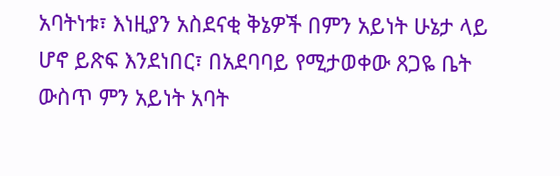አባትነቱ፣ እነዚያን አስደናቂ ቅኔዎች በምን አይነት ሁኔታ ላይ ሆኖ ይጽፍ እንደነበር፣ በአደባባይ የሚታወቀው ጸጋዬ ቤት ውስጥ ምን አይነት አባት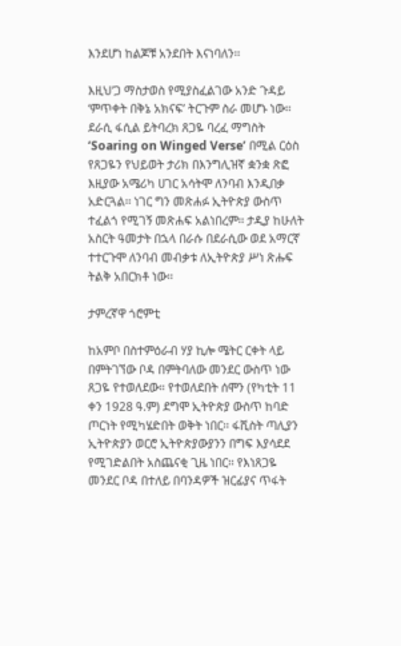እንደሆነ ከልጆቹ አንደበት እናነባለን፡፡

እዚህ’ጋ ማስታወስ የሚያስፈልገው አንድ ጉዳይ ‘ምጥቀት በቅኔ አክናፍ’ ትርጉም ስራ መሆኑ ነው፡፡ ደራሲ ፋሲል ይትባረክ ጸጋዬ ባረፈ ማግስት ‘Soaring on Winged Verse’ በሚል ርዕስ የጸጋዬን የህይወት ታሪክ በእንግሊዝኛ ቋንቋ ጽፎ እዚያው አሜሪካ ሀገር አሳትሞ ለንባብ እንዲበቃ አድርጓል፡፡ ነገር ግን መጽሐፉ ኢትዮጵያ ውስጥ ተፈልጎ የሚገኝ መጽሐፍ አልነበረም፡፡ ታዲያ ከሁለት አስርት ዓመታት በኋላ በራሱ በደራሲው ወደ አማርኛ ተተርጉሞ ለንባብ መብቃቱ ለኢትዮጵያ ሥነ ጽሑፍ ትልቅ አበርክቶ ነው፡፡

ታምረኛዋ ጎሮምቲ

ከአምቦ በስተምዕራብ ሃያ ኪሎ ሜትር ርቀት ላይ በምትገኘው ቦዳ በምትባለው መንደር ውስጥ ነው ጸጋዬ የተወለደው። የተወለደበት ሰሞን (የካቲት 11 ቀን 1928 ዓ.ም) ደግሞ ኢትዮጵያ ውስጥ ከባድ ጦርነት የሚካሄድበት ወቅት ነበር፡፡ ፋሺስት ጣሊያን ኢትዮጵያን ወርሮ ኢትዮጵያውያንን በግፍ እያሳደደ የሚገድልበት አስጨናቂ ጊዜ ነበር፡፡ የእነጸጋዬ መንደር ቦዳ በተለይ በባንዳዎች ዝርፊያና ጥፋት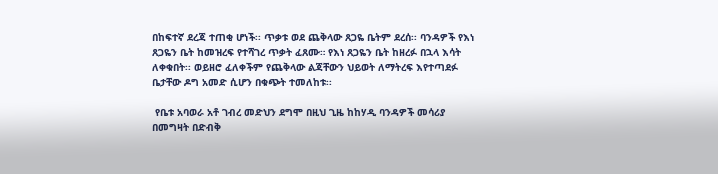በከፍተኛ ደረጃ ተጠቂ ሆነች፡፡ ጥቃቱ ወደ ጨቅላው ጸጋዬ ቤትም ደረሰ፡፡ ባንዳዎች የእነ ጸጋዬን ቤት ከመዝረፍ የተሻገረ ጥቃት ፈጸሙ። የእነ ጸጋዬን ቤት ከዘረፉ በኋላ እሳት ለቀቁበት፡፡ ወይዘሮ ፈለቀችም የጨቅላው ልጃቸውን ህይወት ለማትረፍ እየተጣደፉ ቤታቸው ዶግ አመድ ሲሆን በቁጭት ተመለከቱ፡፡

 የቤቱ አባወራ አቶ ገብረ መድህን ደግሞ በዚህ ጊዜ ከከሃዲ ባንዳዎች መሳሪያ በመግዛት በድብቅ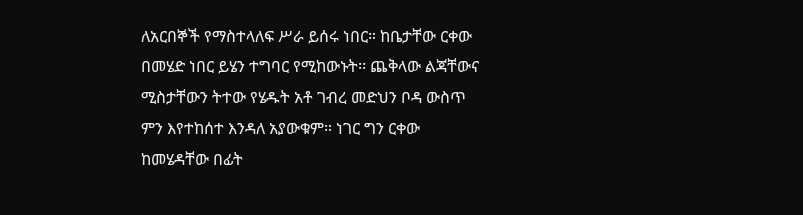ለአርበኞች የማስተላለፍ ሥራ ይሰሩ ነበር። ከቤታቸው ርቀው በመሄድ ነበር ይሄን ተግባር የሚከውኑት፡፡ ጨቅላው ልጃቸውና ሚስታቸውን ትተው የሄዱት አቶ ገብረ መድህን ቦዳ ውስጥ ምን እየተከሰተ እንዳለ አያውቁም። ነገር ግን ርቀው ከመሄዳቸው በፊት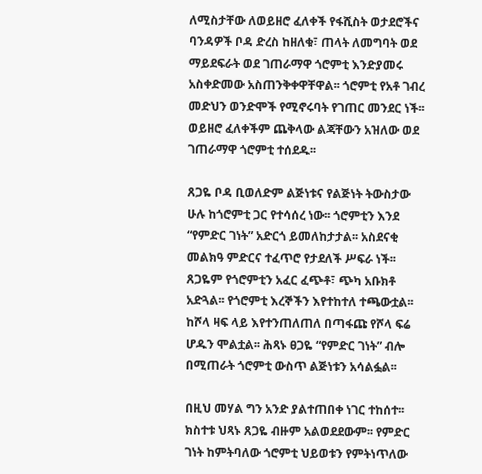ለሚስታቸው ለወይዘሮ ፈለቀች የፋሺስት ወታደሮችና ባንዳዎች ቦዳ ድረስ ከዘለቁ፣ ጠላት ለመግባት ወደ ማይደፍራት ወደ ገጠራማዋ ጎሮምቲ እንድያመሩ አስቀድመው አስጠንቅቀዋቸዋል፡፡ ጎሮምቲ የአቶ ገብረ መድህን ወንድሞች የሚኖሩባት የገጠር መንደር ነች፡፡ ወይዘሮ ፈለቀችም ጨቅላው ልጃቸውን አዝለው ወደ ገጠራማዋ ጎሮምቲ ተሰደዱ፡፡

ጸጋዬ ቦዳ ቢወለድም ልጅነቱና የልጅነት ትውስታው ሁሉ ከጎሮምቲ ጋር የተሳሰረ ነው፡፡ ጎሮምቲን እንደ “የምድር ገነት” አድርጎ ይመለከታታል፡፡ አስደናቂ መልክዓ ምድርና ተፈጥሮ የታደለች ሥፍራ ነች፡፡ ጸጋዬም የጎሮምቲን አፈር ፈጭቶ፣ ጭካ አቡክቶ አድጓል፡፡ የጎሮምቲ እረኞችን እየተከተለ ተጫውቷል፡፡ ከሾላ ዛፍ ላይ እየተንጠለጠለ በጣፋጩ የሾላ ፍሬ ሆዱን ሞልቷል፡፡ ሕጻኑ ፀጋዬ “የምድር ገነት” ብሎ በሚጠራት ጎሮምቲ ውስጥ ልጅነቱን አሳልፏል፡፡

በዚህ መሃል ግን አንድ ያልተጠበቀ ነገር ተከሰተ፡፡ ክስተቱ ህጻኑ ጸጋዬ ብዙም አልወደደውም፡፡ የምድር ገነት ከምትባለው ጎሮምቲ ህይወቱን የምትነጥለው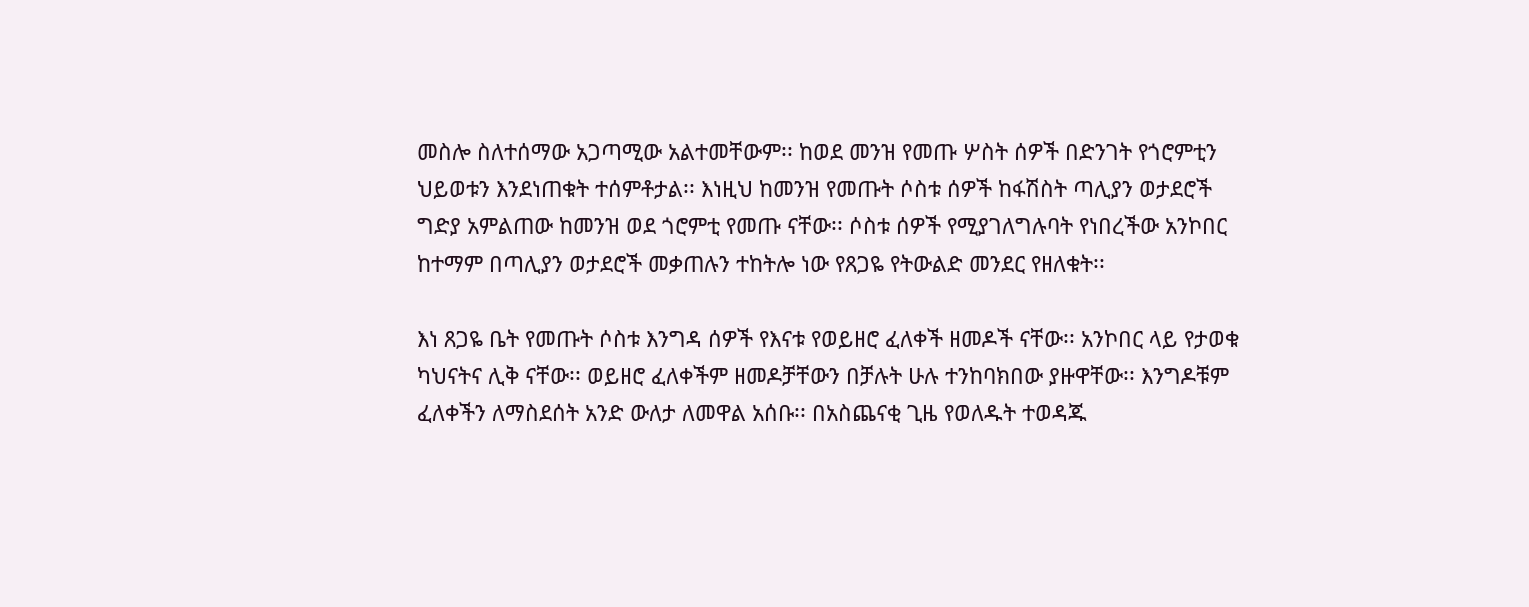መስሎ ስለተሰማው አጋጣሚው አልተመቸውም፡፡ ከወደ መንዝ የመጡ ሦስት ሰዎች በድንገት የጎሮምቲን ህይወቱን እንደነጠቁት ተሰምቶታል፡፡ እነዚህ ከመንዝ የመጡት ሶስቱ ሰዎች ከፋሽስት ጣሊያን ወታደሮች ግድያ አምልጠው ከመንዝ ወደ ጎሮምቲ የመጡ ናቸው፡፡ ሶስቱ ሰዎች የሚያገለግሉባት የነበረችው አንኮበር ከተማም በጣሊያን ወታደሮች መቃጠሉን ተከትሎ ነው የጸጋዬ የትውልድ መንደር የዘለቁት፡፡

እነ ጸጋዬ ቤት የመጡት ሶስቱ እንግዳ ሰዎች የእናቱ የወይዘሮ ፈለቀች ዘመዶች ናቸው፡፡ አንኮበር ላይ የታወቁ ካህናትና ሊቅ ናቸው፡፡ ወይዘሮ ፈለቀችም ዘመዶቻቸውን በቻሉት ሁሉ ተንከባክበው ያዙዋቸው፡፡ እንግዶቹም ፈለቀችን ለማስደሰት አንድ ውለታ ለመዋል አሰቡ፡፡ በአስጨናቂ ጊዜ የወለዱት ተወዳጁ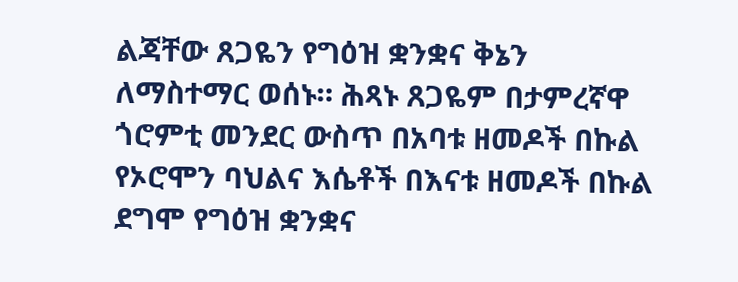ልጃቸው ጸጋዬን የግዕዝ ቋንቋና ቅኔን ለማስተማር ወሰኑ። ሕጻኑ ጸጋዬም በታምረኛዋ ጎሮምቲ መንደር ውስጥ በአባቱ ዘመዶች በኩል የኦሮሞን ባህልና እሴቶች በእናቱ ዘመዶች በኩል ደግሞ የግዕዝ ቋንቋና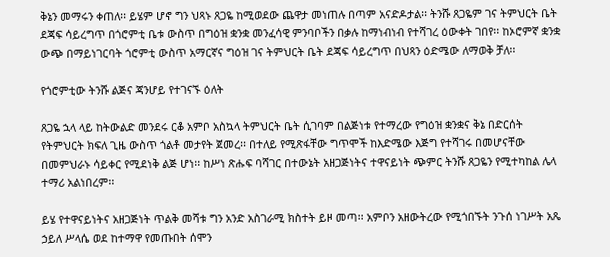ቅኔን መማሩን ቀጠለ፡፡ ይሄም ሆኖ ግን ህጻኑ ጸጋዬ ከሚወደው ጨዋታ መነጠሉ በጣም አናድዶታል፡፡ ትንሹ ጸጋዬም ገና ትምህርት ቤት ደጃፍ ሳይረግጥ በጎሮምቲ ቤቱ ውስጥ በግዕዝ ቋንቋ መንፈሳዊ ምንባቦችን በቃሉ ከማነብነብ የተሻገረ ዕውቀት ገበየ፡፡ ከኦሮምኛ ቋንቋ ውጭ በማይነገርባት ጎሮምቲ ውስጥ አማርኛና ግዕዝ ገና ትምህርት ቤት ደጃፍ ሳይረግጥ በህጻን ዕድሜው ለማወቅ ቻለ፡፡

የጎሮምቲው ትንሹ ልጅና ጃንሆይ የተገናኙ ዕለት

ጸጋዬ ኋላ ላይ ከትውልድ መንደሩ ርቆ አምቦ አስኳላ ትምህርት ቤት ሲገባም በልጅነቱ የተማረው የግዕዝ ቋንቋና ቅኔ በድርሰት የትምህርት ክፍለ ጊዜ ውስጥ ጎልቶ መታየት ጀመረ፡፡ በተለይ የሚጽፋቸው ግጥሞች ከእድሜው እጅግ የተሻገሩ በመሆናቸው በመምህራኑ ሳይቀር የሚደነቅ ልጅ ሆነ፡፡ ከሥነ ጽሑፍ ባሻገር በተውኔት አዘጋጅነትና ተዋናይነት ጭምር ትንሹ ጸጋዬን የሚተካከል ሌላ ተማሪ አልነበረም፡፡

ይሄ የተዋናይነትና አዘጋጅነት ጥልቅ መሻቱ ግን አንድ አስገራሚ ክስተት ይዞ መጣ፡፡ አምቦን አዘውትረው የሚጎበኙት ንጉሰ ነገሥት አጼ ኃይለ ሥላሴ ወደ ከተማዋ የመጡበት ሰሞን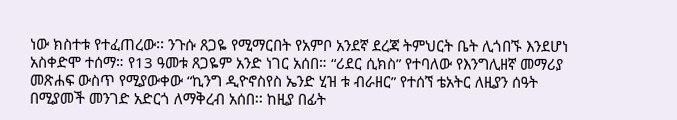ነው ክስተቱ የተፈጠረው፡፡ ንጉሱ ጸጋዬ የሚማርበት የአምቦ አንደኛ ደረጃ ትምህርት ቤት ሊጎበኙ እንደሆነ አስቀድሞ ተሰማ። የ13 ዓመቱ ጸጋዬም አንድ ነገር አሰበ። “ሪደር ሲክስ” የተባለው የእንግሊዘኛ መማሪያ መጽሐፍ ውስጥ የሚያውቀው “ኪንግ ዲዮኖስየስ ኤንድ ሂዝ ቱ ብራዘር” የተሰኘ ቴአትር ለዚያን ሰዓት በሚያመች መንገድ አድርጎ ለማቅረብ አሰበ፡፡ ከዚያ በፊት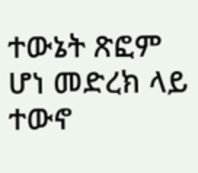ተውኔት ጽፎም ሆነ መድረክ ላይ ተውኖ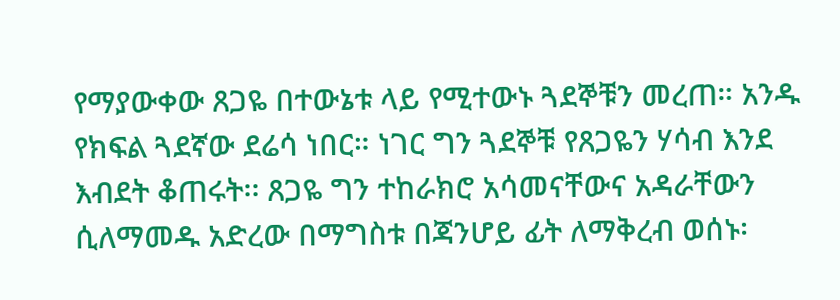የማያውቀው ጸጋዬ በተውኔቱ ላይ የሚተውኑ ጓደኞቹን መረጠ። አንዱ የክፍል ጓደኛው ደሬሳ ነበር። ነገር ግን ጓደኞቹ የጸጋዬን ሃሳብ እንደ እብደት ቆጠሩት፡፡ ጸጋዬ ግን ተከራክሮ አሳመናቸውና አዳራቸውን ሲለማመዱ አድረው በማግስቱ በጃንሆይ ፊት ለማቅረብ ወሰኑ፡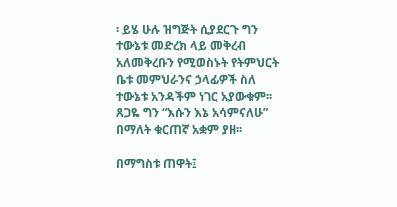፡ ይሄ ሁሉ ዝግጅት ሲያደርጉ ግን ተውኔቱ መድረክ ላይ መቅረብ አለመቅረቡን የሚወስኑት የትምህርት ቤቱ መምህራንና ኃላፊዎች ስለ ተውኔቱ አንዳችም ነገር አያውቁም፡፡ ጸጋዬ ግን “እሱን እኔ አሳምናለሁ” በማለት ቁርጠኛ አቋም ያዘ፡፡

በማግስቱ ጠዋት፤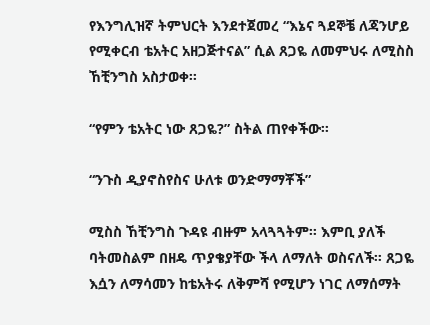የእንግሊዝኛ ትምህርት እንደተጀመረ “እኔና ጓደኞቼ ለጃንሆይ የሚቀርብ ቴአትር አዘጋጅተናል” ሲል ጸጋዬ ለመምህሩ ለሚስስ ኸቺንግስ አስታወቀ፡፡

“የምን ቴአትር ነው ጸጋዬ?” ስትል ጠየቀችው፡፡

“ንጉስ ዲያኖስየስና ሁለቱ ወንድማማቾች”

ሚስስ ኸቺንግስ ጉዳዩ ብዙም አላጓጓትም፡፡ እምቢ ያለች ባትመስልም በዘዴ ጥያቄያቸው ችላ ለማለት ወስናለች። ጸጋዬ እሷን ለማሳመን ከቴአትሩ ለቅምሻ የሚሆን ነገር ለማሰማት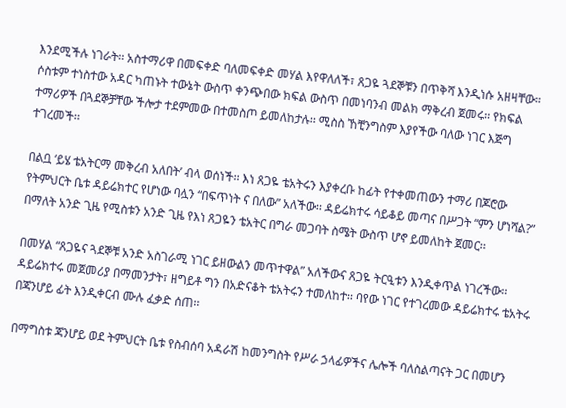እንደሚችሉ ነገራት፡፡ አስተማሪዋ በመፍቀድ ባለመፍቀድ መሃል እየዋለለች፣ ጸጋዬ ጓደኞቹን በጥቅሻ እንዲነሱ አዘዛቸው። ሶስቱም ተነስተው አዳር ካጠኑት ተውኔት ውስጥ ቀንጭበው ክፍል ውስጥ በመነባንብ መልክ ማቅረብ ጀመሩ፡፡ የክፍል ተማሪዎች በጓደኞቻቸው ችሎታ ተደምመው በተመስጦ ይመለከታሉ፡፡ ሚስስ ኸቺንግስም እያየችው ባለው ነገር እጅግ ተገረመች፡፡

በልቧ ‘ይሄ ቴአትርማ መቅረብ አለበት’ ብላ ወሰነች፡፡ እነ ጸጋዬ ቴአትሩን እያቀረቡ ከፊት የተቀመጠውን ተማሪ በጆሮው የትምህርት ቤቱ ዳይሬክተር የሆነው ባሏን “በፍጥነት ና በለው” አለችው፡፡ ዳይሬክተሩ ሳይቆይ መጣና በሥጋት “ምን ሆነሻል?” በማለት አንድ ጊዜ የሚስቱን አንድ ጊዜ የእነ ጸጋዬን ቴአትር በግራ መጋባት ስሜት ውስጥ ሆኖ ይመለከት ጀመር፡፡

በመሃል “ጸጋዬና ጓደኞቹ አንድ አስገራሚ ነገር ይዘውልን መጥተዋል” አለችውና ጸጋዬ ትርዒቱን እንዲቀጥል ነገረችው፡፡ ዳይሬክተሩ መጀመሪያ በማመንታት፣ ዘግይቶ ግን በአድናቆት ቴአትሩን ተመለከተ፡፡ ባየው ነገር የተገረመው ዳይሬክተሩ ቴአትሩ በጃንሆይ ፊት እንዲቀርብ ሙሉ ፈቃድ ሰጠ፡፡

በማግስቱ ጃንሆይ ወደ ትምህርት ቤቱ የስብሰባ አዳራሽ ከመንግስት የሥራ ኃላፊዎችና ሌሎች ባለስልጣናት ጋር በመሆን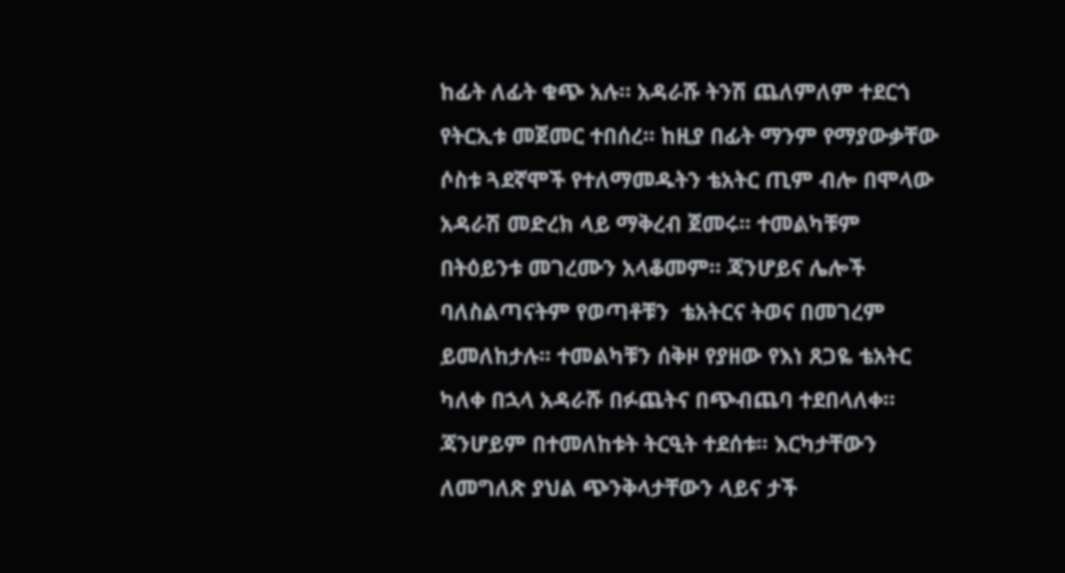ከፊት ለፊት ቁጭ አሉ። አዳራሹ ትንሽ ጨለምለም ተደርጎ የትርኢቱ መጀመር ተበሰረ፡፡ ከዚያ በፊት ማንም የማያውቃቸው ሶስቱ ጓደኛሞች የተለማመዱትን ቴአትር ጢም ብሎ በሞላው አዳራሽ መድረክ ላይ ማቅረብ ጀመሩ፡፡ ተመልካቹም በትዕይንቱ መገረሙን አላቆመም። ጃንሆይና ሌሎች ባለስልጣናትም የወጣቶቹን  ቴአትርና ትወና በመገረም ይመለከታሉ፡፡ ተመልካቹን ሰቅዞ የያዘው የእነ ጸጋዬ ቴአትር ካለቀ በኋላ አዳራሹ በፉጨትና በጭብጨባ ተደበላለቀ። ጃንሆይም በተመለከቱት ትርዒት ተደሰቱ፡፡ እርካታቸውን ለመግለጽ ያህል ጭንቅላታቸውን ላይና ታች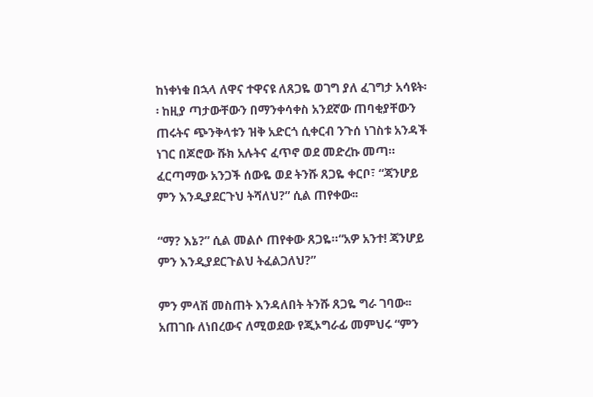ከነቀነቁ በኋላ ለዋና ተዋናዩ ለጸጋዬ ወገግ ያለ ፈገግታ አሳዩት፡፡ ከዚያ ጣታውቸውን በማንቀሳቀስ አንደኛው ጠባቂያቸውን ጠሩትና ጭንቅላቱን ዝቅ አድርጎ ሲቀርብ ንጉሰ ነገስቱ አንዳች ነገር በጆሮው ሹክ አሉትና ፈጥኖ ወደ መድረኩ መጣ። ፈርጣማው አንጋች ሰውዬ ወደ ትንሹ ጸጋዬ ቀርቦ፣ “ጃንሆይ ምን እንዲያደርጉህ ትሻለህ?” ሲል ጠየቀው፡፡

“ማ? እኔ?” ሲል መልሶ ጠየቀው ጸጋዬ።“አዎ አንተ! ጃንሆይ ምን እንዲያደርጉልህ ትፈልጋለህ?”

ምን ምላሽ መስጠት እንዳለበት ትንሹ ጸጋዬ ግራ ገባው፡፡ አጠገቡ ለነበረውና ለሚወደው የጂኦግራፊ መምህሩ “ምን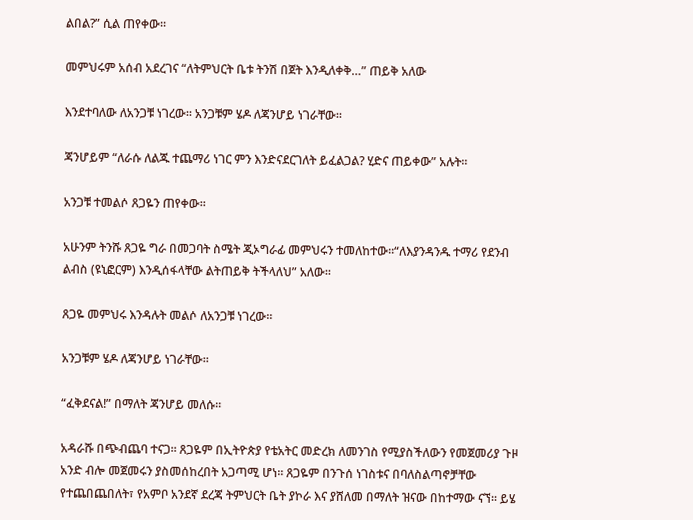ልበል?” ሲል ጠየቀው፡፡

መምህሩም አሰብ አደረገና “ለትምህርት ቤቱ ትንሽ በጀት እንዲለቀቅ…” ጠይቅ አለው

እንደተባለው ለአንጋቹ ነገረው፡፡ አንጋቹም ሄዶ ለጃንሆይ ነገራቸው፡፡

ጃንሆይም “ለራሱ ለልጁ ተጨማሪ ነገር ምን እንድናደርገለት ይፈልጋል? ሂድና ጠይቀው” አሉት፡፡

አንጋቹ ተመልሶ ጸጋዬን ጠየቀው፡፡

አሁንም ትንሹ ጸጋዬ ግራ በመጋባት ስሜት ጂኦግራፊ መምህሩን ተመለከተው።“ለእያንዳንዱ ተማሪ የደንብ ልብስ (ዩኒፎርም) እንዲሰፋላቸው ልትጠይቅ ትችላለህ” አለው፡፡

ጸጋዬ መምህሩ እንዳሉት መልሶ ለአንጋቹ ነገረው፡፡

አንጋቹም ሄዶ ለጃንሆይ ነገራቸው፡፡

“ፈቅደናል!” በማለት ጃንሆይ መለሱ፡፡

አዳራሹ በጭብጨባ ተናጋ፡፡ ጸጋዬም በኢትዮጵያ የቴአትር መድረክ ለመንገስ የሚያስችለውን የመጀመሪያ ጉዞ አንድ ብሎ መጀመሩን ያስመሰከረበት አጋጣሚ ሆነ፡፡ ጸጋዬም በንጉሰ ነገስቱና በባለስልጣኖቻቸው የተጨበጨበለት፣ የአምቦ አንደኛ ደረጃ ትምህርት ቤት ያኮራ እና ያሸለመ በማለት ዝናው በከተማው ናኘ፡፡ ይሄ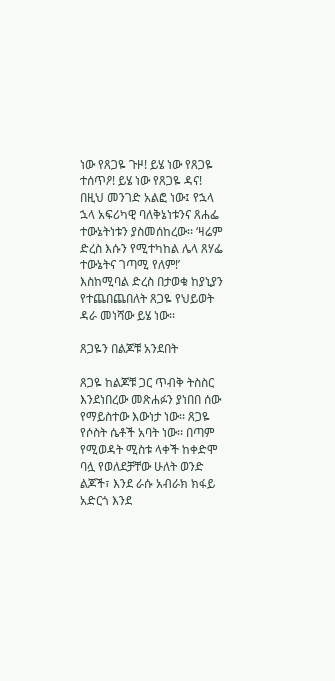ነው የጸጋዬ ጉዞ! ይሄ ነው የጸጋዬ ተሰጥዖ! ይሄ ነው የጸጋዬ ዳና! በዚህ መንገድ አልፎ ነው፤ የኋላ ኋላ አፍሪካዊ ባለቅኔነቱንና ጸሐፌ ተውኔትነቱን ያስመሰከረው፡፡ ‘ዛሬም ድረስ እሱን የሚተካከል ሌላ ጸሃፌ ተውኔትና ገጣሚ የለም!’ እስከሚባል ድረስ በታወቁ ከያኒያን የተጨበጨበለት ጸጋዬ የህይወት ዳራ መነሻው ይሄ ነው፡፡

ጸጋዬን በልጆቹ አንደበት

ጸጋዬ ከልጆቹ ጋር ጥብቅ ትስስር እንደነበረው መጽሐፉን ያነበበ ሰው የማይስተው እውነታ ነው፡፡ ጸጋዬ የሶስት ሴቶች አባት ነው፡፡ በጣም የሚወዳት ሚስቱ ላቀች ከቀድሞ ባሏ የወለደቻቸው ሁለት ወንድ ልጆች፣ እንደ ራሱ አብራክ ክፋይ አድርጎ እንደ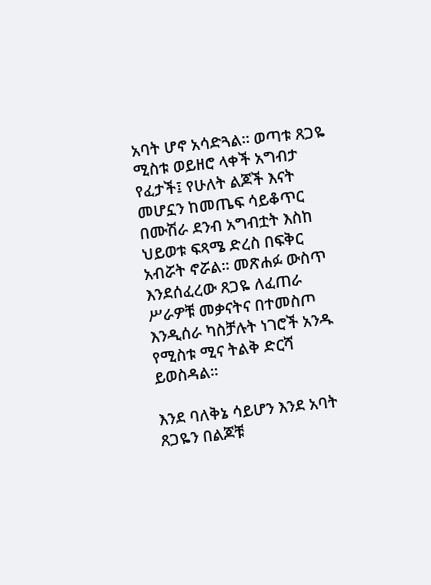አባት ሆኖ አሳድጓል። ወጣቱ ጸጋዬ ሚስቱ ወይዘሮ ላቀች አግብታ የፈታች፤ የሁለት ልጆች እናት መሆኗን ከመጤፍ ሳይቆጥር በሙሽራ ደንብ አግብቷት እስከ ህይወቱ ፍጻሜ ድረስ በፍቅር አብሯት ኖሯል፡፡ መጽሐፉ ውስጥ እንደሰፈረው ጸጋዬ ለፈጠራ ሥራዎቹ መቃናትና በተመስጦ እንዲሰራ ካስቻሉት ነገሮች አንዱ የሚስቱ ሚና ትልቅ ድርሻ ይወስዳል፡፡

እንደ ባለቅኔ ሳይሆን እንደ አባት ጸጋዬን በልጆቹ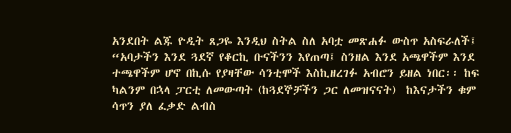አንደበት ልጁ ዮዲት ጸጋዬ እንዲህ ስትል ስለ አባቷ መጽሐፉ ውስጥ አስፍራለች፤ “አባታችን እንደ ጓደኛ የቆርኪ ቡናችንን እየጠጣ፤ ስንዘል እንደ አጫዋችም እንደ ተጫዋችም ሆኖ በኪሱ የያዛቸው ሳንቲሞች እስኪዘረገፉ አብሮን ይዘል ነበር፡፡ ከፍ ካልንም በኋላ ፓርቲ ለመውጣት (ከጓደኞቻችን ጋር ለመዝናናት)  ከእናታችን ቁም ሳጥን ያለ ፈቃድ ልብስ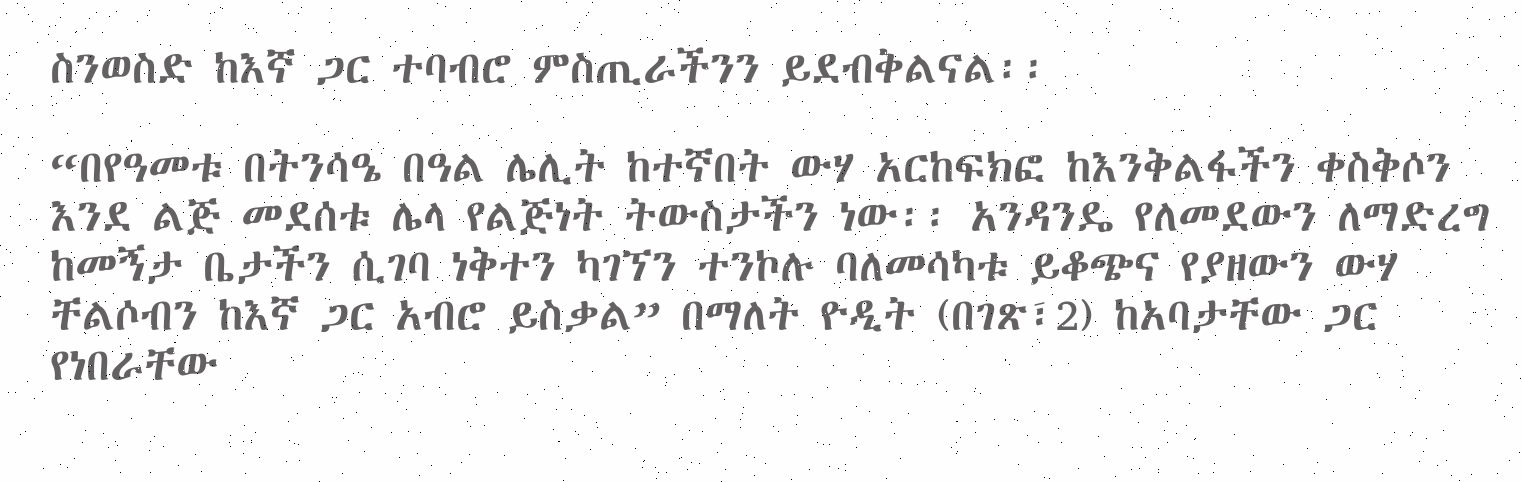ስንወስድ ከእኛ ጋር ተባብሮ ምስጢራችንን ይደብቅልናል፡፡

“በየዓመቱ በትንሳዔ በዓል ሌሊት ከተኛበት ውሃ አርከፍክፎ ከእንቅልፋችን ቀስቅሶን እንደ ልጅ መደሰቱ ሌላ የልጅነት ትውስታችን ነው፡፡ አንዳንዴ የለመደውን ለማድረግ ከመኝታ ቤታችን ሲገባ ነቅተን ካገኘን ተንኮሉ ባለመሳካቱ ይቆጭና የያዘውን ውሃ ቸልሶብን ከእኛ ጋር አብሮ ይስቃል” በማለት ዮዲት (በገጽ፣2) ከአባታቸው ጋር የነበራቸው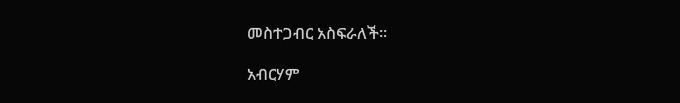መስተጋብር አስፍራለች፡፡

አብርሃም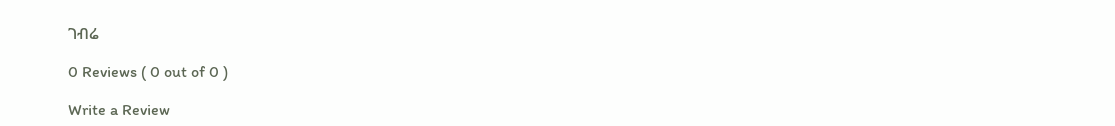ገብሬ

0 Reviews ( 0 out of 0 )

Write a Review